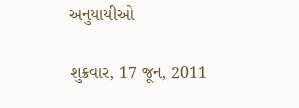અનુયાયીઓ

શુક્રવાર, 17 જૂન, 2011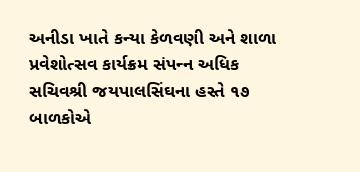અનીડા ખાતે કન્‍યા કેળવણી અને શાળા પ્રવેશોત્‍સવ કાર્યક્રમ સંપન્‍ન અધિક સચિવશ્રી જયપાલસિંઘના હસ્‍તે ૧૭ બાળકોએ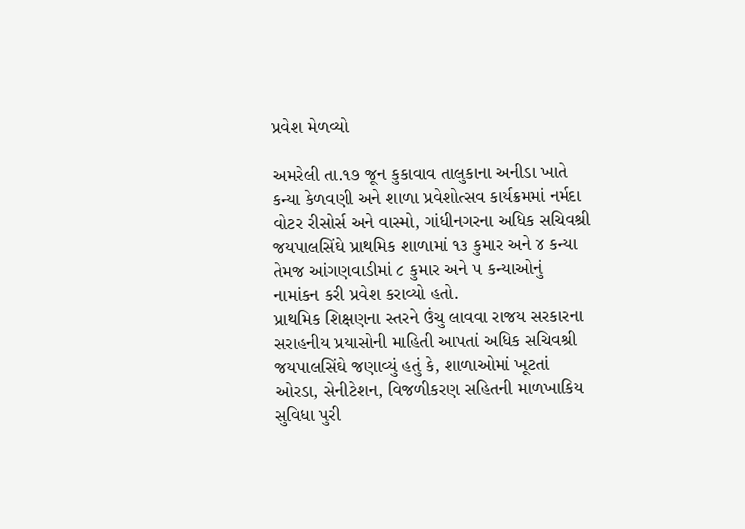પ્રવેશ મેળવ્‍યો

અમરેલી તા.૧૭ જૂન કુકાવાવ તાલુકાના અનીડા ખાતે કન્‍યા કેળવણી અને શાળા પ્રવેશોત્‍સવ કાર્યક્રમમાં નર્મદા વોટર રીસોર્સ અને વાસ્‍મો, ગાંધીનગરના અધિક સચિવશ્રી જયપાલસિંઘે પ્રાથમિક શાળામાં ૧૩ કુમાર અને ૪ કન્‍યા તેમજ આંગણવાડીમાં ૮ કુમાર અને ૫ કન્‍યાઓનું નામાંકન કરી પ્રવેશ કરાવ્‍યો હતો.
પ્રાથમિક શિક્ષણના સ્‍તરને ઉંચુ લાવવા રાજય સરકારના સરાહનીય પ્રયાસોની માહિતી આપતાં અધિક સચિવશ્રી જયપાલસિંઘે જણાવ્‍યું હતું કે, શાળાઓમાં ખૂટતાં ઓરડા, સેનીટેશન, વિજળીકરણ સહિતની માળખાકિય સુવિધા પુરી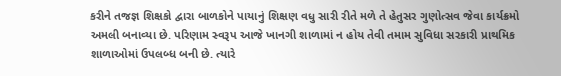કરીને તજજ્ઞ શિક્ષકો દ્વારા બાળકોને પાયાનું શિક્ષણ વધુ સારી રીતે મળે તે હેતુસર ગુણોત્‍સવ જેવા કાર્યક્રમો અમલી બનાવ્‍યા છે. પરિણામ સ્‍વરૂપ આજે ખાનગી શાળામાં ન હોય તેવી તમામ સુવિધા સરકારી પ્રાથમિક શાળાઓમાં ઉપલબ્ધ બની છે. ત્યારે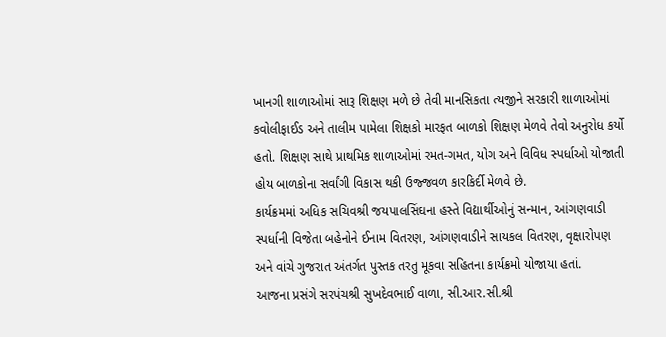ખાનગી શાળાઓમાં સારૂ શિક્ષણ મળે છે તેવી માનસિકતા ત્‍યજીને સરકારી શાળાઓમાં કવોલીફાઈડ અને તાલીમ પામેલા શિક્ષકો મારફત બાળકો શિક્ષણ મેળવે તેવો અનુરોધ કર્યો હતો. શિક્ષણ સાથે પ્રાથમિક શાળાઓમાં રમત-ગમત, યોગ અને વિવિધ સ્‍પર્ધાઓ યોજાતી હોય બાળકોના સર્વાંગી વિકાસ થકી ઉજ્જવળ કારકિર્દી મેળવે છે.
કાર્યક્રમમાં અધિક સચિવશ્રી જયપાલસિંઘના હસ્‍તે વિદ્યાર્થીઓનું સન્‍માન, આંગણવાડી સ્‍પર્ધાની વિજેતા બહેનોને ઈનામ વિતરણ, આંગણવાડીને સાયકલ વિતરણ, વૃક્ષારોપણ અને વાંચે ગુજરાત અંતર્ગત પુસ્‍તક તરતુ મૂકવા સહિતના કાર્યક્રમો યોજાયા હતાં.
આજના પ્રસંગે સરપંચશ્રી સુખદેવભાઈ વાળા, સી.આર.સી.શ્રી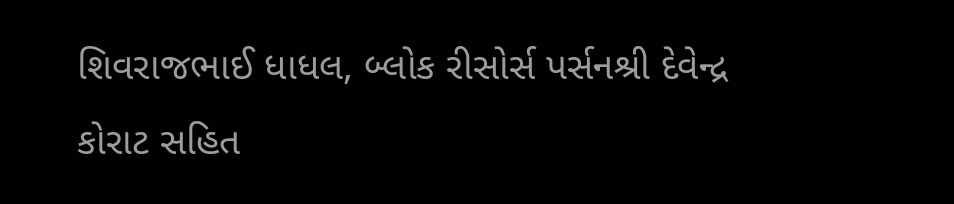શિવરાજભાઈ ધાધલ, બ્લોક રીસોર્સ પર્સનશ્રી દેવેન્‍દ્ર કોરાટ સહિત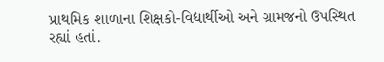પ્રાથમિક શાળાના શિક્ષકો-વિદ્યાર્થીઓ અને ગ્રામજનો ઉપસ્‍થિત રહ્યાં હતાં.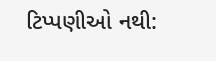ટિપ્પણીઓ નથી: